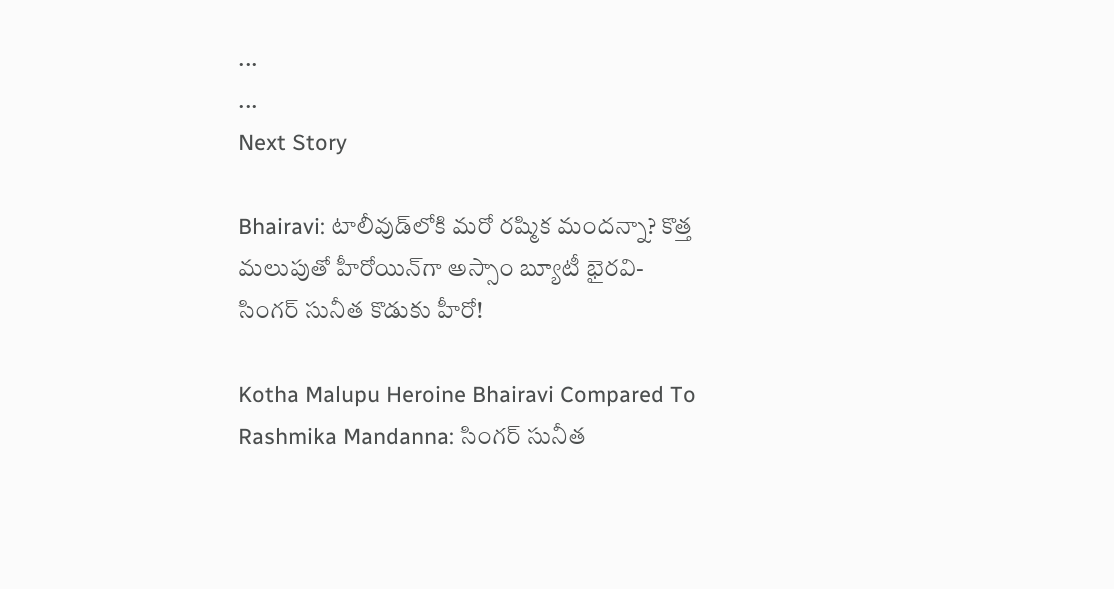...
...
Next Story

Bhairavi: టాలీవుడ్‌లోకి మరో రష్మిక మందన్నా? కొత్త మలుపుతో హీరోయిన్‌గా అస్సాం బ్యూటీ భైరవి- సింగర్ సునీత కొడుకు హీరో!

Kotha Malupu Heroine Bhairavi Compared To Rashmika Mandanna: సింగర్ సునీత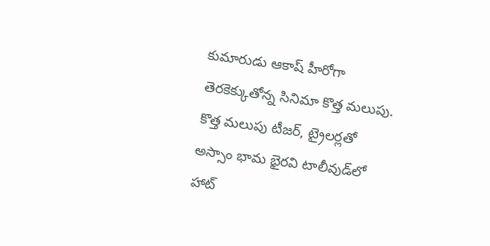కుమారుడు ఆకాష్ హీరోగా తెరకెక్కుతోన్న సినిమా కొత్త మలుపు. కొత్త మలుపు టీజర్, ట్రైలర్లతో అస్సాం భామ భైరవి టాలీవుడ్‌లో హాట్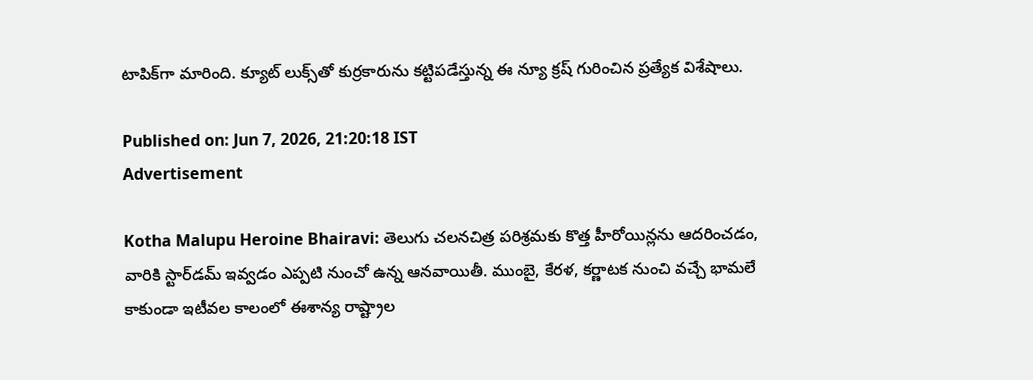టాపిక్‌గా మారింది. క్యూట్ లుక్స్‌తో కుర్రకారును కట్టిపడేస్తున్న ఈ న్యూ క్రష్ గురించిన ప్రత్యేక విశేషాలు.

Published on: Jun 7, 2026, 21:20:18 IST
Advertisement

Kotha Malupu Heroine Bhairavi: తెలుగు చలనచిత్ర పరిశ్రమకు కొత్త హీరోయిన్లను ఆదరించడం, వారికి స్టార్‌డమ్ ఇవ్వడం ఎప్పటి నుంచో ఉన్న ఆనవాయితీ. ముంబై, కేరళ, కర్ణాటక నుంచి వచ్చే భామలే కాకుండా ఇటీవల కాలంలో ఈశాన్య రాష్ట్రాల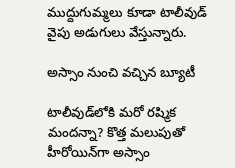ముద్దుగుమ్మలు కూడా టాలీవుడ్ వైపు అడుగులు వేస్తున్నారు.

అస్సాం నుంచి వచ్చిన బ్యూటీ

టాలీవుడ్‌లోకి మరో రష్మిక మందన్నా? కొత్త మలుపుతో హీరోయిన్‌గా అస్సాం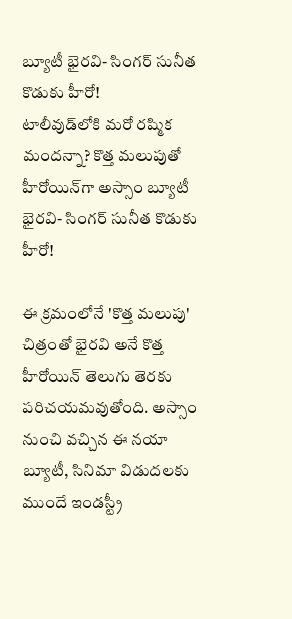బ్యూటీ భైరవి- సింగర్ సునీత కొడుకు హీరో!
టాలీవుడ్‌లోకి మరో రష్మిక మందన్నా? కొత్త మలుపుతో హీరోయిన్‌గా అస్సాం బ్యూటీ భైరవి- సింగర్ సునీత కొడుకు హీరో!

ఈ క్రమంలోనే 'కొత్త మలుపు' చిత్రంతో భైరవి అనే కొత్త హీరోయిన్ తెలుగు తెరకు పరిచయమవుతోంది. అస్సాం నుంచి వచ్చిన ఈ నయా బ్యూటీ, సినిమా విడుదలకు ముందే ఇండస్ట్రీ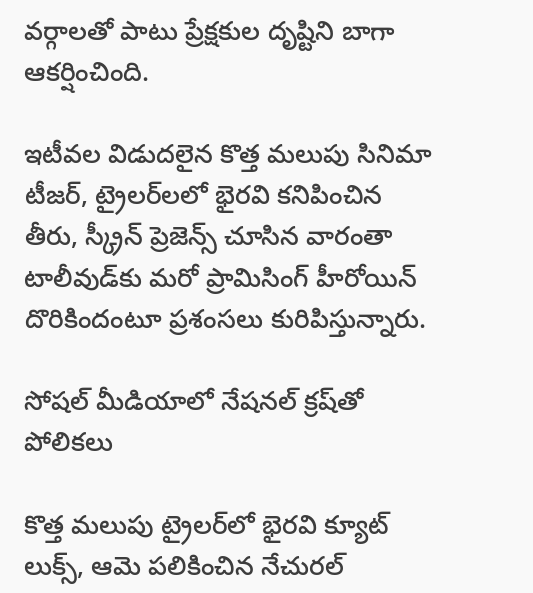వర్గాలతో పాటు ప్రేక్షకుల దృష్టిని బాగా ఆకర్షించింది.

ఇటీవల విడుదలైన కొత్త మలుపు సినిమా టీజర్‌, ట్రైలర్‌లలో భైరవి కనిపించిన తీరు, స్క్రీన్‌ ప్రెజెన్స్ చూసిన వారంతా టాలీవుడ్‌కు మరో ప్రామిసింగ్ హీరోయిన్ దొరికిందంటూ ప్రశంసలు కురిపిస్తున్నారు.

సోషల్ మీడియాలో నేషనల్ క్రష్‌తో పోలికలు

కొత్త మలుపు ట్రైలర్‌లో భైరవి క్యూట్ లుక్స్, ఆమె పలికించిన నేచురల్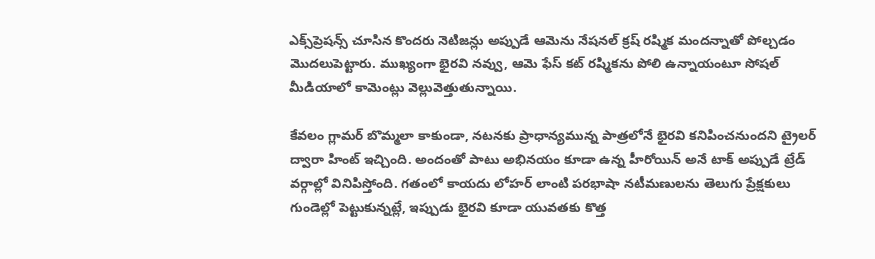ఎక్స్‌ప్రెషన్స్ చూసిన కొందరు నెటిజన్లు అప్పుడే ఆమెను నేషనల్ క్రష్ రష్మిక మందన్నాతో పోల్చడం మొదలుపెట్టారు. ముఖ్యంగా భైరవి నవ్వు, ఆమె ఫేస్ కట్ రష్మికను పోలి ఉన్నాయంటూ సోషల్ మీడియాలో కామెంట్లు వెల్లువెత్తుతున్నాయి.

కేవలం గ్లామర్ బొమ్మలా కాకుండా, నటనకు ప్రాధాన్యమున్న పాత్రలోనే భైరవి కనిపించనుందని ట్రైలర్ ద్వారా హింట్ ఇచ్చింది. అందంతో పాటు అభినయం కూడా ఉన్న హీరోయిన్ అనే టాక్ అప్పుడే ట్రేడ్ వర్గాల్లో వినిపిస్తోంది. గతంలో కాయదు లోహర్ లాంటి పరభాషా నటీమణులను తెలుగు ప్రేక్షకులు గుండెల్లో పెట్టుకున్నట్లే, ఇప్పుడు భైరవి కూడా యువతకు కొత్త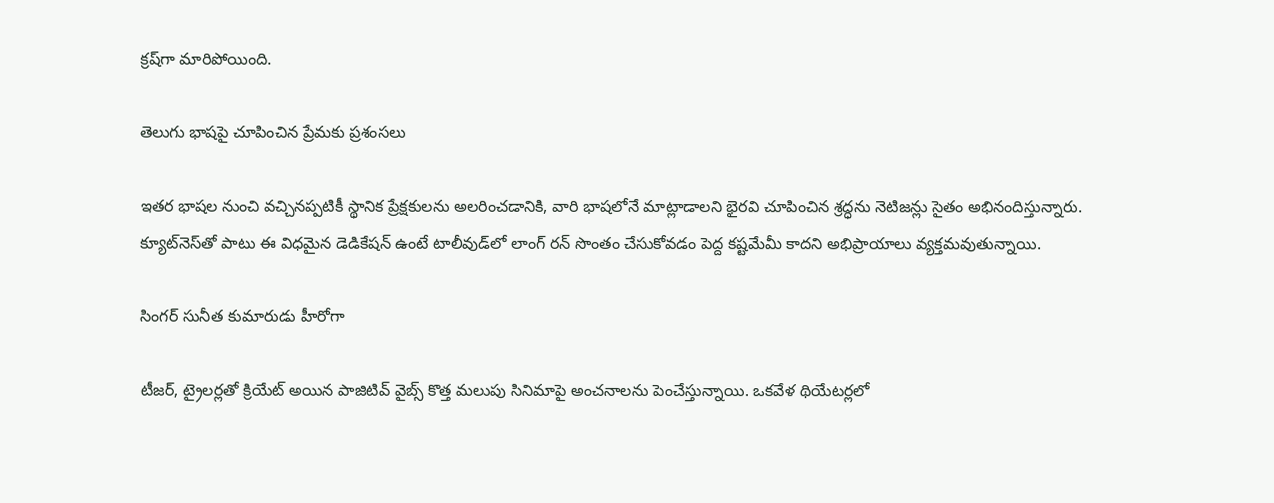క్రష్‌గా మారిపోయింది.

తెలుగు భాషపై చూపించిన ప్రేమకు ప్రశంసలు

ఇతర భాషల నుంచి వచ్చినప్పటికీ స్థానిక ప్రేక్షకులను అలరించడానికి, వారి భాషలోనే మాట్లాడాలని భైరవి చూపించిన శ్రద్ధను నెటిజన్లు సైతం అభినందిస్తున్నారు. క్యూట్‌నెస్‌తో పాటు ఈ విధమైన డెడికేషన్ ఉంటే టాలీవుడ్‌లో లాంగ్ రన్ సొంతం చేసుకోవడం పెద్ద కష్టమేమీ కాదని అభిప్రాయాలు వ్యక్తమవుతున్నాయి.

సింగర్ సునీత కుమారుడు హీరోగా

టీజర్, ట్రైలర్లతో క్రియేట్ అయిన పాజిటివ్ వైబ్స్ కొత్త మలుపు సినిమాపై అంచనాలను పెంచేస్తున్నాయి. ఒకవేళ థియేటర్లలో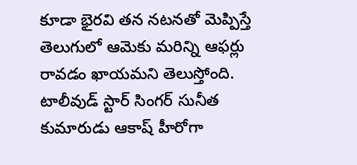కూడా భైరవి తన నటనతో మెప్పిస్తే తెలుగులో ఆమెకు మరిన్ని ఆఫర్లు రావడం ఖాయమని తెలుస్తోంది. టాలీవుడ్ స్టార్ సింగర్ సునీత కుమారుడు ఆకాష్ హీరోగా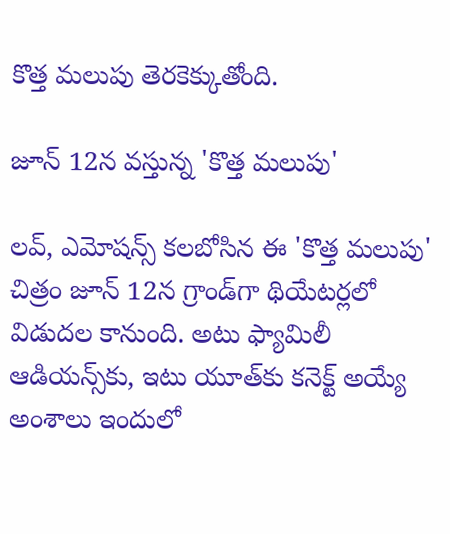కొత్త మలుపు తెరకెక్కుతోంది.

జూన్ 12న వస్తున్న 'కొత్త మలుపు'

లవ్, ఎమోషన్స్ కలబోసిన ఈ 'కొత్త మలుపు' చిత్రం జూన్ 12న గ్రాండ్‌గా థియేటర్లలో విడుదల కానుంది. అటు ఫ్యామిలీ ఆడియన్స్‌కు, ఇటు యూత్‌కు కనెక్ట్ అయ్యే అంశాలు ఇందులో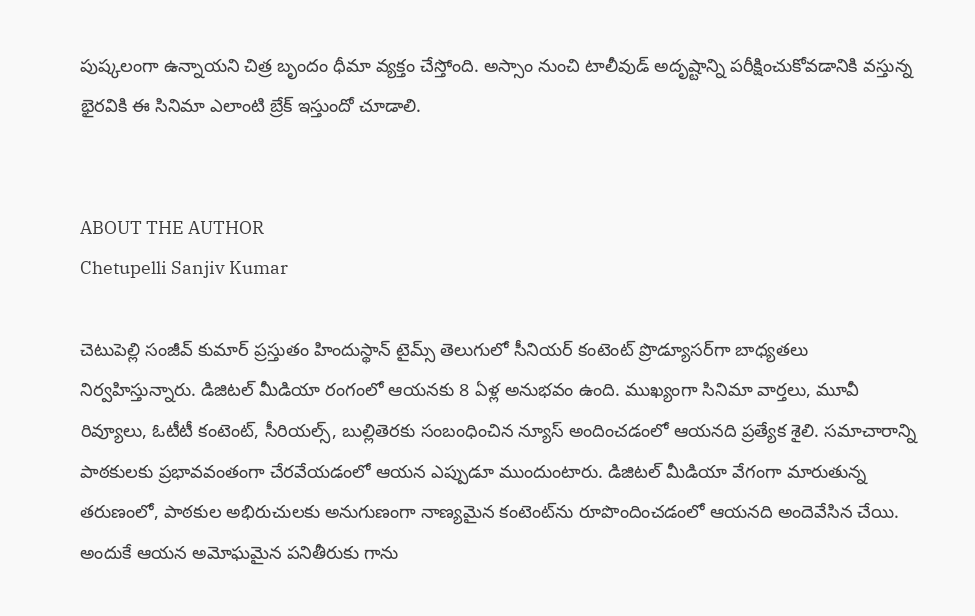పుష్కలంగా ఉన్నాయని చిత్ర బృందం ధీమా వ్యక్తం చేస్తోంది. అస్సాం నుంచి టాలీవుడ్ అదృష్టాన్ని పరీక్షించుకోవడానికి వస్తున్న భైరవికి ఈ సినిమా ఎలాంటి బ్రేక్ ఇస్తుందో చూడాలి.


ABOUT THE AUTHOR
Chetupelli Sanjiv Kumar

చెటుపెల్లి సంజీవ్ కుమార్ ప్రస్తుతం హిందుస్థాన్ టైమ్స్ తెలుగులో సీనియర్ కంటెంట్ ప్రొడ్యూసర్‌గా బాధ్యతలు నిర్వహిస్తున్నారు. డిజిటల్ మీడియా రంగంలో ఆయనకు 8 ఏళ్ల అనుభవం ఉంది. ముఖ్యంగా సినిమా వార్తలు, మూవీ రివ్యూలు, ఓటీటీ కంటెంట్, సీరియల్స్, బుల్లితెరకు సంబంధించిన న్యూస్ అందించడంలో ఆయనది ప్రత్యేక శైలి. సమాచారాన్ని పాఠకులకు ప్రభావవంతంగా చేరవేయడంలో ఆయన ఎప్పుడూ ముందుంటారు. డిజిటల్ మీడియా వేగంగా మారుతున్న తరుణంలో, పాఠకుల అభిరుచులకు అనుగుణంగా నాణ్యమైన కంటెంట్‌ను రూపొందించడంలో ఆయనది అందెవేసిన చేయి. అందుకే ఆయన అమోఘమైన పనితీరుకు గాను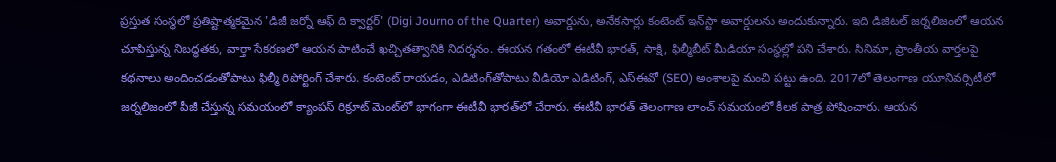ప్రస్తుత సంస్థలో ప్రతిష్టాత్మకమైన 'డిజీ జర్నో ఆఫ్ ది క్వార్టర్' (Digi Journo of the Quarter) అవార్డును, అనేకసార్లు కంటెంట్ ఇన్‌స్టా అవార్డులను అందుకున్నారు. ఇది డిజిటల్ జర్నలిజంలో ఆయన చూపిస్తున్న నిబద్ధతకు, వార్తా సేకరణలో ఆయన పాటించే ఖచ్చితత్వానికి నిదర్శనం. ఈయన గతంలో ఈటీవీ భారత్, సాక్షి, ఫిల్మీబీట్ మీడియా సంస్థల్లో పని చేశారు. సినిమా, ప్రాంతీయ వార్తలపై కథనాలు అందించడంతోపాటు ఫిల్మీ రిపోర్టింగ్ చేశారు. కంటెంట్ రాయడం, ఎడిటింగ్‌తోపాటు వీడియో ఎడిటింగ్, ఎస్‌ఈవో (SEO) అంశాలపై మంచి పట్టు ఉంది. 2017లో తెలంగాణ యూనివర్సిటీలో జర్నలిజంలో పీజీ చేస్తున్న సమయంలో క్యాంపస్ రిక్రూట్ మెంట్‌లో భాగంగా ఈటీవీ భారత్‌లో చేరారు. ఈటీవీ భారత్ తెలంగాణ లాంచ్ సమయంలో కీలక పాత్ర పోషించారు. ఆయన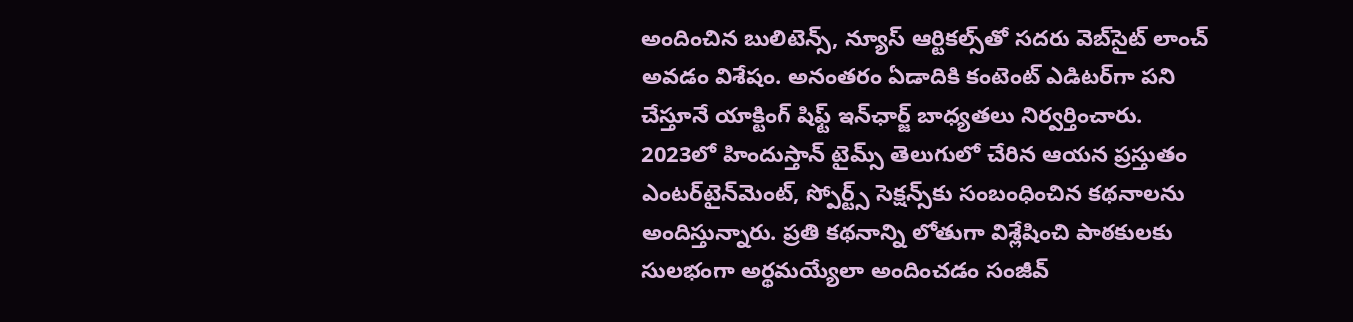అందించిన బులిటెన్స్, న్యూస్ ఆర్టికల్స్‌తో సదరు వెబ్‌సైట్ లాంచ్ అవడం విశేషం. అనంతరం ఏడాదికి కంటెంట్ ఎడిటర్‌గా పని చేస్తూనే యాక్టింగ్ షిఫ్ట్ ఇన్‌ఛార్జ్ బాధ్యతలు నిర్వర్తించారు. 2023లో హిందుస్తాన్ టైమ్స్ తెలుగులో చేరిన ఆయన ప్రస్తుతం ఎంటర్‌టైన్‌మెంట్, స్పోర్ట్స్ సెక్షన్స్‌కు సంబంధించిన కథనాలను అందిస్తున్నారు. ప్రతి కథనాన్ని లోతుగా విశ్లేషించి పాఠకులకు సులభంగా అర్థమయ్యేలా అందించడం సంజీవ్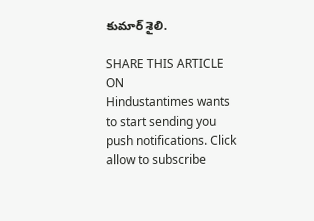కుమార్ శైలి.

SHARE THIS ARTICLE ON
Hindustantimes wants to start sending you push notifications. Click allow to subscribe